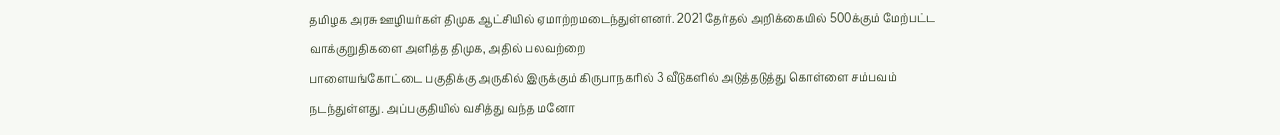தமிழக அரசு ஊழியர்கள் திமுக ஆட்சியில் ஏமாற்றமடைந்துள்ளனர். 2021 தேர்தல் அறிக்கையில் 500க்கும் மேற்பட்ட வாக்குறுதிகளை அளித்த திமுக, அதில் பலவற்றை
பாளையங்கோட்டை பகுதிக்கு அருகில் இருக்கும் கிருபாநகரில் 3 வீடுகளில் அடுத்தடுத்து கொள்ளை சம்பவம் நடந்துள்ளது. அப்பகுதியில் வசித்து வந்த மனோ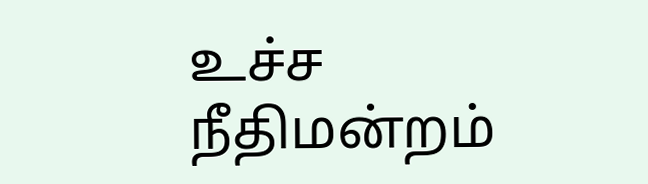உச்ச நீதிமன்றம்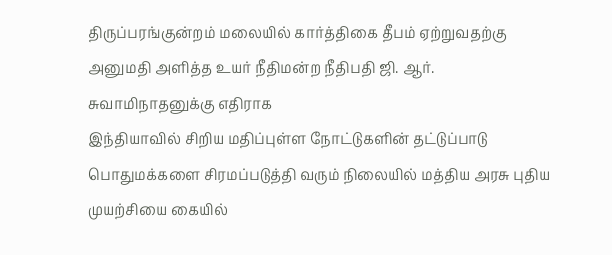திருப்பரங்குன்றம் மலையில் கார்த்திகை தீபம் ஏற்றுவதற்கு அனுமதி அளித்த உயர் நீதிமன்ற நீதிபதி ஜி. ஆர். சுவாமிநாதனுக்கு எதிராக
இந்தியாவில் சிறிய மதிப்புள்ள நோட்டுகளின் தட்டுப்பாடு பொதுமக்களை சிரமப்படுத்தி வரும் நிலையில் மத்திய அரசு புதிய முயற்சியை கையில்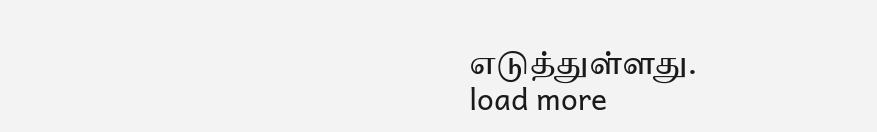எடுத்துள்ளது.
load more